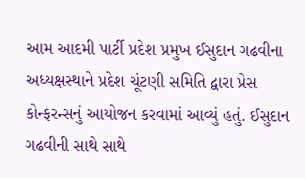આમ આદમી પાર્ટી પ્રદેશ પ્રમુખ ઈસુદાન ગઢવીના અધ્યક્ષસ્થાને પ્રદેશ ચૂંટણી સમિતિ દ્વારા પ્રેસ કોન્ફરન્સનું આયોજન કરવામાં આવ્યું હતું. ઈસુદાન ગઢવીની સાથે સાથે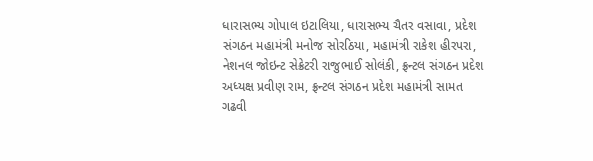ધારાસભ્ય ગોપાલ ઇટાલિયા, ધારાસભ્ય ચૈતર વસાવા, પ્રદેશ સંગઠન મહામંત્રી મનોજ સોરઠિયા, મહામંત્રી રાકેશ હીરપરા, નેશનલ જોઇન્ટ સેક્રેટરી રાજુભાઈ સોલંકી, ફ્રન્ટલ સંગઠન પ્રદેશ અધ્યક્ષ પ્રવીણ રામ, ફ્રન્ટલ સંગઠન પ્રદેશ મહામંત્રી સામત ગઢવી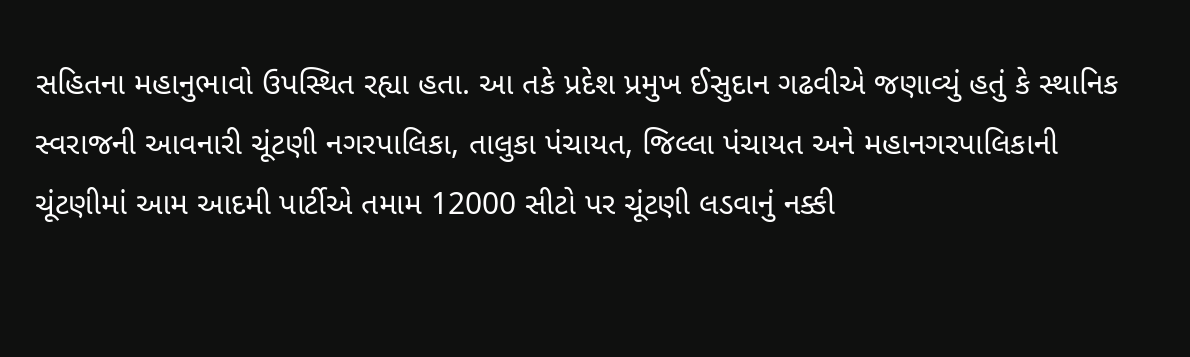સહિતના મહાનુભાવો ઉપસ્થિત રહ્યા હતા. આ તકે પ્રદેશ પ્રમુખ ઈસુદાન ગઢવીએ જણાવ્યું હતું કે સ્થાનિક સ્વરાજની આવનારી ચૂંટણી નગરપાલિકા, તાલુકા પંચાયત, જિલ્લા પંચાયત અને મહાનગરપાલિકાની ચૂંટણીમાં આમ આદમી પાર્ટીએ તમામ 12000 સીટો પર ચૂંટણી લડવાનું નક્કી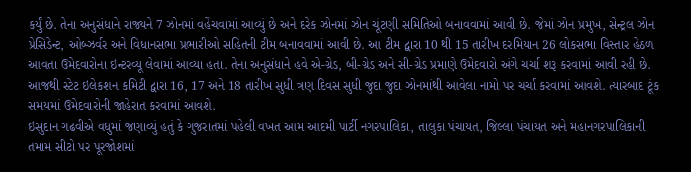કર્યું છે. તેના અનુસંધાને રાજ્યને 7 ઝોનમાં વહેંચવામાં આવ્યું છે અને દરેક ઝોનમાં ઝોન ચૂંટણી સમિતિઓ બનાવવામાં આવી છે. જેમાં ઝોન પ્રમુખ, સેન્ટ્રલ ઝોન પ્રેસિડેન્ટ, ઓબ્ઝર્વર અને વિધાનસભા પ્રભારીઓ સહિતની ટીમ બનાવવામાં આવી છે. આ ટીમ દ્વારા 10 થી 15 તારીખ દરમિયાન 26 લોકસભા વિસ્તાર હેઠળ આવતા ઉમેદવારોના ઇન્ટરવ્યૂ લેવામાં આવ્યા હતા. તેના અનુસંધાને હવે એ-ગ્રેડ, બી-ગ્રેડ અને સી-ગ્રેડ પ્રમાણે ઉમેદવારો અંગે ચર્ચા શરૂ કરવામાં આવી રહી છે. આજથી સ્ટેટ ઇલેકશન કમિટી દ્વારા 16, 17 અને 18 તારીખ સુધી ત્રણ દિવસ સુધી જુદા જુદા ઝોનમાંથી આવેલા નામો પર ચર્ચા કરવામાં આવશે. ત્યારબાદ ટૂંક સમયમાં ઉમેદવારોની જાહેરાત કરવામાં આવશે.
ઇસુદાન ગઢવીએ વધુમાં જણાવ્યું હતું કે ગુજરાતમાં પહેલી વખત આમ આદમી પાર્ટી નગરપાલિકા, તાલુકા પંચાયત, જિલ્લા પંચાયત અને મહાનગરપાલિકાની તમામ સીટો પર પૂરજોશમાં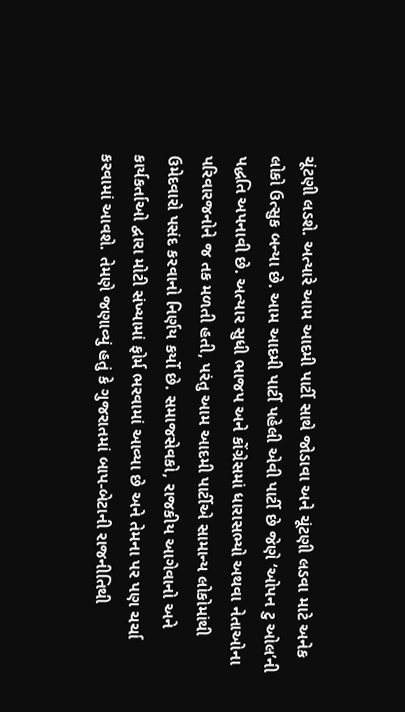ચૂંટણી લડશે. અત્યારે આમ આદમી પાર્ટી સાથે જોડાવા અને ચૂંટણી લડવા માટે અનેક લોકો ઉત્સુક બન્યા છે. આમ આદમી પાર્ટી પહેલી એવી પાર્ટી છે જેણે ‘ઓપન ટુ ઓલ’ની પદ્ધતિ અપનાવી છે. અત્યાર સુધી ભાજપ અને કોંગ્રેસમાં ધારાસભ્યો અથવા નેતાઓના પરિવારજનોને જ તક મળતી હતી, પરંતુ આમ આદમી પાર્ટીએ સામાન્ય લોકોમાંથી ઉમેદવારો પસંદ કરવાનો નિર્ણય કર્યો છે. સમાજસેવકો, રાજકીય આગેવાનો અને કાર્યકર્તાઓ દ્વારા મોટી સંખ્યામાં ફોર્મ ભરવામાં આવ્યા છે અને તેમના પર પણ ચર્ચા કરવામાં આવશે. તેમણે જણાવ્યું હતું કે ગુજરાતમાં બાપ-બેટાની રાજનીતિથી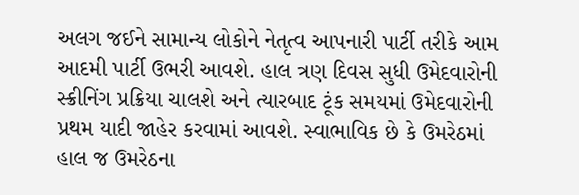અલગ જઈને સામાન્ય લોકોને નેતૃત્વ આપનારી પાર્ટી તરીકે આમ આદમી પાર્ટી ઉભરી આવશે. હાલ ત્રણ દિવસ સુધી ઉમેદવારોની સ્ક્રીનિંગ પ્રક્રિયા ચાલશે અને ત્યારબાદ ટૂંક સમયમાં ઉમેદવારોની પ્રથમ યાદી જાહેર કરવામાં આવશે. સ્વાભાવિક છે કે ઉમરેઠમાં હાલ જ ઉમરેઠના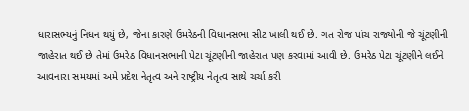ધારાસભ્યનું નિધન થયું છે, જેના કારણે ઉમરેઠની વિધાનસભા સીટ ખાલી થઈ છે. ગત રોજ પાંચ રાજ્યોની જે ચૂંટણીની જાહેરાત થઈ છે તેમાં ઉમરેઠ વિધાનસભાની પેટા ચૂંટણીની જાહેરાત પણ કરવામાં આવી છે. ઉમરેઠ પેટા ચૂંટણીને લઈને આવનારા સમયમાં અમે પ્રદેશ નેતૃત્વ અને રાષ્ટ્રીય નેતૃત્વ સાથે ચર્ચા કરી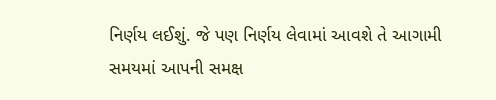નિર્ણય લઈશું. જે પણ નિર્ણય લેવામાં આવશે તે આગામી સમયમાં આપની સમક્ષ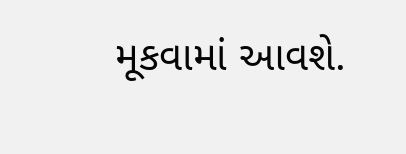મૂકવામાં આવશે.